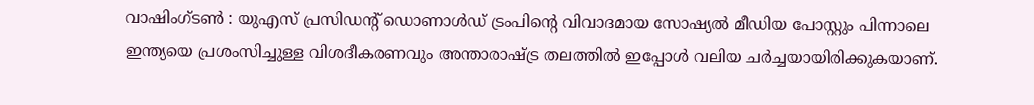വാഷിംഗ്ടൺ : യുഎസ് പ്രസിഡന്റ് ഡൊണാൾഡ് ട്രംപിന്റെ വിവാദമായ സോഷ്യൽ മീഡിയ പോസ്റ്റും പിന്നാലെ ഇന്ത്യയെ പ്രശംസിച്ചുള്ള വിശദീകരണവും അന്താരാഷ്ട്ര തലത്തിൽ ഇപ്പോൾ വലിയ ചർച്ചയായിരിക്കുകയാണ്.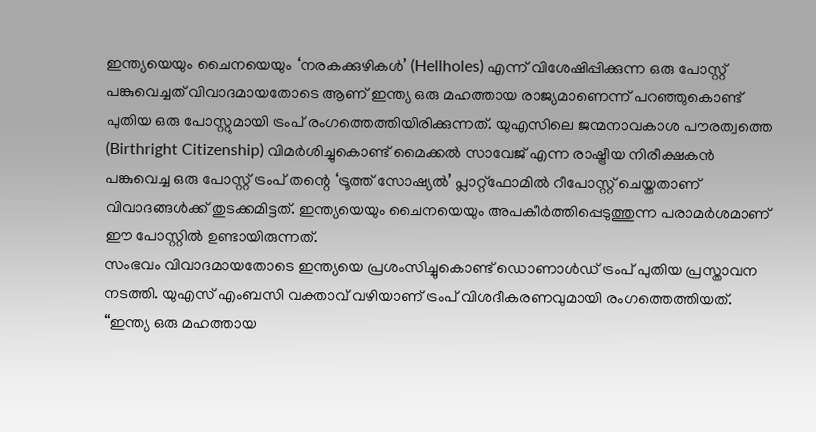ഇന്ത്യയെയും ചൈനയെയും ‘നരകക്കുഴികൾ’ (Hellholes) എന്ന് വിശേഷിപ്പിക്കുന്ന ഒരു പോസ്റ്റ് പങ്കുവെച്ചത് വിവാദമായതോടെ ആണ് ഇന്ത്യ ഒരു മഹത്തായ രാജ്യമാണെന്ന് പറഞ്ഞുകൊണ്ട് പുതിയ ഒരു പോസ്റ്റുമായി ട്രംപ് രംഗത്തെത്തിയിരിക്കുന്നത്. യുഎസിലെ ജന്മനാവകാശ പൗരത്വത്തെ (Birthright Citizenship) വിമർശിച്ചുകൊണ്ട് മൈക്കൽ സാവേജ് എന്ന രാഷ്ട്രീയ നിരീക്ഷകൻ പങ്കുവെച്ച ഒരു പോസ്റ്റ് ട്രംപ് തന്റെ ‘ട്രൂത്ത് സോഷ്യൽ’ പ്ലാറ്റ്ഫോമിൽ റീപോസ്റ്റ് ചെയ്തതാണ് വിവാദങ്ങൾക്ക് തുടക്കമിട്ടത്. ഇന്ത്യയെയും ചൈനയെയും അപകീർത്തിപ്പെടുത്തുന്ന പരാമർശമാണ് ഈ പോസ്റ്റിൽ ഉണ്ടായിരുന്നത്.
സംഭവം വിവാദമായതോടെ ഇന്ത്യയെ പ്രശംസിച്ചുകൊണ്ട് ഡൊണാൾഡ് ട്രംപ് പുതിയ പ്രസ്താവന നടത്തി. യുഎസ് എംബസി വക്താവ് വഴിയാണ് ട്രംപ് വിശദീകരണവുമായി രംഗത്തെത്തിയത്. “ഇന്ത്യ ഒരു മഹത്തായ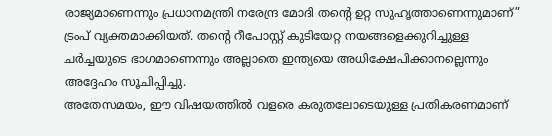രാജ്യമാണെന്നും പ്രധാനമന്ത്രി നരേന്ദ്ര മോദി തന്റെ ഉറ്റ സുഹൃത്താണെന്നുമാണ്” ട്രംപ് വ്യക്തമാക്കിയത്. തന്റെ റീപോസ്റ്റ് കുടിയേറ്റ നയങ്ങളെക്കുറിച്ചുള്ള ചർച്ചയുടെ ഭാഗമാണെന്നും അല്ലാതെ ഇന്ത്യയെ അധിക്ഷേപിക്കാനല്ലെന്നും അദ്ദേഹം സൂചിപ്പിച്ചു.
അതേസമയം, ഈ വിഷയത്തിൽ വളരെ കരുതലോടെയുള്ള പ്രതികരണമാണ്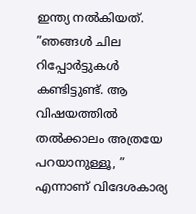ഇന്ത്യ നൽകിയത്. ”ഞങ്ങൾ ചില റിപ്പോർട്ടുകൾ കണ്ടിട്ടുണ്ട്. ആ വിഷയത്തിൽ തൽക്കാലം അത്രയേ പറയാനുള്ളൂ, ” എന്നാണ് വിദേശകാര്യ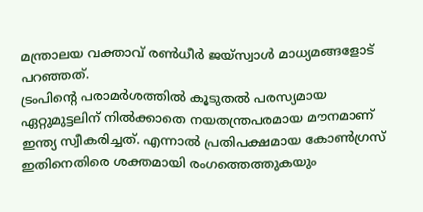മന്ത്രാലയ വക്താവ് രൺധീർ ജയ്സ്വാൾ മാധ്യമങ്ങളോട് പറഞ്ഞത്.
ട്രംപിന്റെ പരാമർശത്തിൽ കൂടുതൽ പരസ്യമായ ഏറ്റുമുട്ടലിന് നിൽക്കാതെ നയതന്ത്രപരമായ മൗനമാണ് ഇന്ത്യ സ്വീകരിച്ചത്. എന്നാൽ പ്രതിപക്ഷമായ കോൺഗ്രസ് ഇതിനെതിരെ ശക്തമായി രംഗത്തെത്തുകയും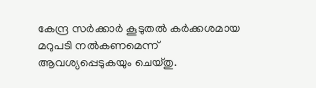കേന്ദ്ര സർക്കാർ കൂടുതൽ കർക്കശമായ മറുപടി നൽകണമെന്ന് ആവശ്യപ്പെടുകയും ചെയ്തു.